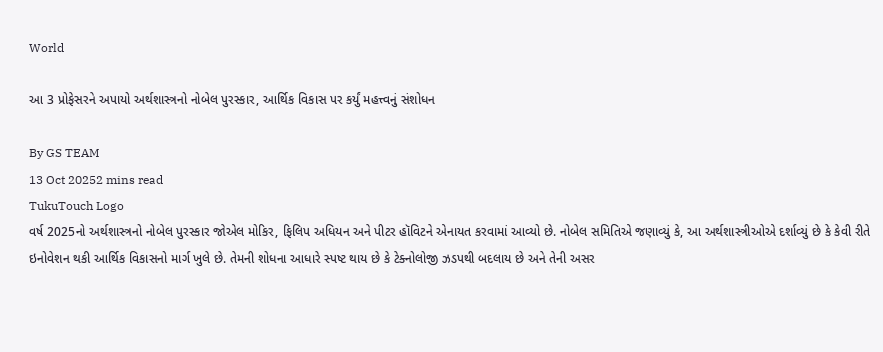World

આ 3 પ્રોફેસરને અપાયો અર્થશાસ્ત્રનો નોબેલ પુરસ્કાર, આર્થિક વિકાસ પર કર્યું મહત્ત્વનું સંશોધન

By GS TEAM
13 Oct 20252 mins read
TukuTouch Logo
વર્ષ 2025નો અર્થશાસ્ત્રનો નોબેલ પુરસ્કાર જોએલ મોકિર, ફિલિપ અધિયન અને પીટર હૉવિટને એનાયત કરવામાં આવ્યો છે. નોબેલ સમિતિએ જણાવ્યું કે, આ અર્થશાસ્ત્રીઓએ દર્શાવ્યું છે કે કેવી રીતે ઇનોવેશન થકી આર્થિક વિકાસનો માર્ગ ખુલે છે. તેમની શોધના આધારે સ્પષ્ટ થાય છે કે ટેક્નોલોજી ઝડપથી બદલાય છે અને તેની અસર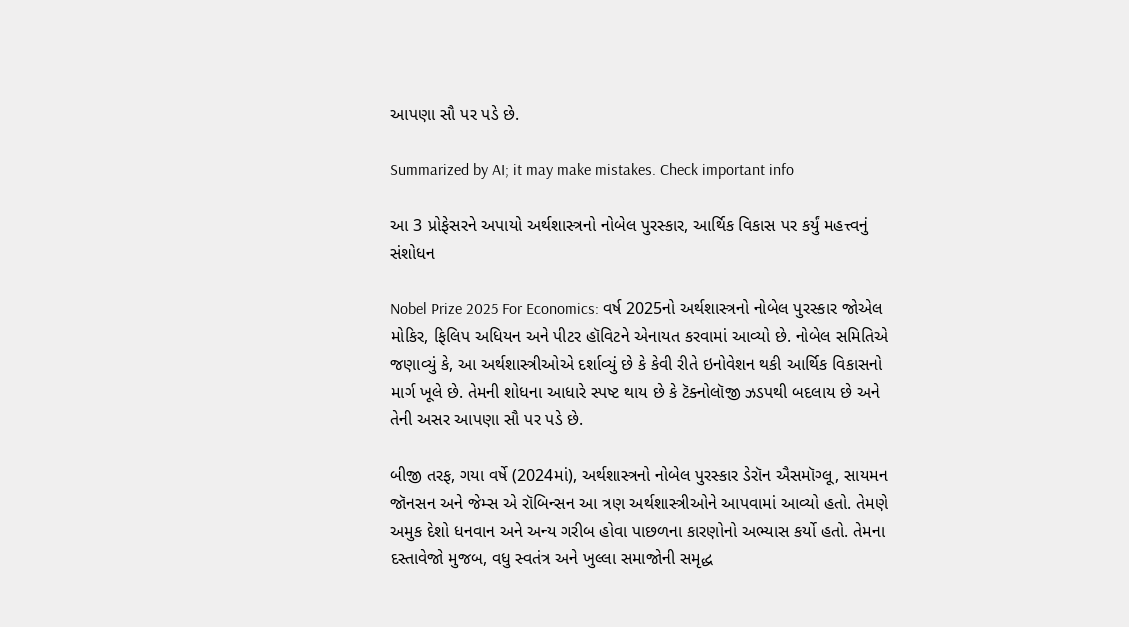આપણા સૌ પર પડે છે.

Summarized by AI; it may make mistakes. Check important info

આ 3 પ્રોફેસરને અપાયો અર્થશાસ્ત્રનો નોબેલ પુરસ્કાર, આર્થિક વિકાસ પર કર્યું મહત્ત્વનું સંશોધન

Nobel Prize 2025 For Economics: વર્ષ 2025નો અર્થશાસ્ત્રનો નોબેલ પુરસ્કાર જોએલ મોકિર, ફિલિપ અધિયન અને પીટર હૉવિટને એનાયત કરવામાં આવ્યો છે. નોબેલ સમિતિએ જણાવ્યું કે, આ અર્થશાસ્ત્રીઓએ દર્શાવ્યું છે કે કેવી રીતે ઇનોવેશન થકી આર્થિક વિકાસનો માર્ગ ખૂલે છે. તેમની શોધના આધારે સ્પષ્ટ થાય છે કે ટૅક્નોલૉજી ઝડપથી બદલાય છે અને તેની અસર આપણા સૌ પર પડે છે.

બીજી તરફ, ગયા વર્ષે (2024માં), અર્થશાસ્ત્રનો નોબેલ પુરસ્કાર ડેરૉન ઐસમૉગ્લૂ, સાયમન જૉનસન અને જેમ્સ એ રૉબિન્સન આ ત્રણ અર્થશાસ્ત્રીઓને આપવામાં આવ્યો હતો. તેમણે અમુક દેશો ધનવાન અને અન્ય ગરીબ હોવા પાછળના કારણોનો અભ્યાસ કર્યો હતો. તેમના દસ્તાવેજો મુજબ, વધુ સ્વતંત્ર અને ખુલ્લા સમાજોની સમૃદ્ધ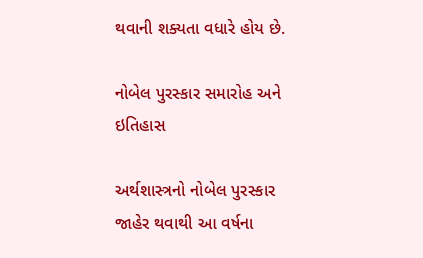થવાની શક્યતા વધારે હોય છે.

નોબેલ પુરસ્કાર સમારોહ અને ઇતિહાસ

અર્થશાસ્ત્રનો નોબેલ પુરસ્કાર જાહેર થવાથી આ વર્ષના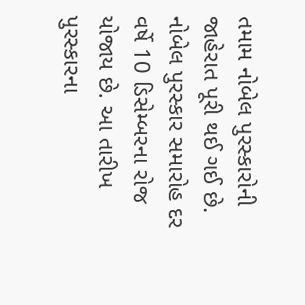તમામ નોબેલ પુરસ્કારોની જાહેરાત પૂરી થઈ ગઈ છે. નોબેલ પુરસ્કાર સમારોહ દર વર્ષે 10 ડિસેમ્બરના રોજ યોજાય છે. આ તારીખ પુરસ્કારના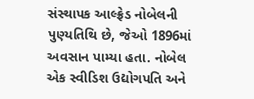સંસ્થાપક આલ્ફ્રેડ નોબેલની પુણ્યતિથિ છે, જેઓ 1896માં અવસાન પામ્યા હતા. નોબેલ એક સ્વીડિશ ઉદ્યોગપતિ અને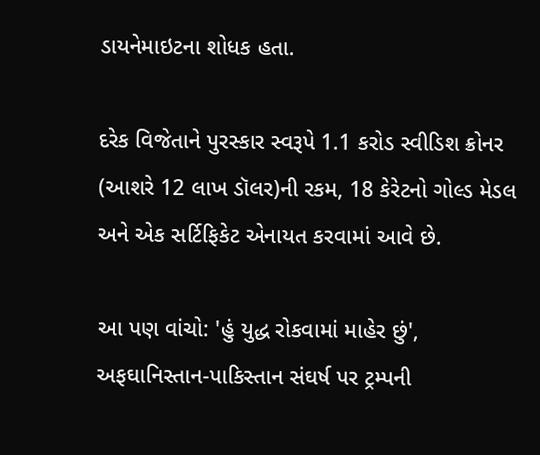ડાયનેમાઇટના શોધક હતા.

દરેક વિજેતાને પુરસ્કાર સ્વરૂપે 1.1 કરોડ સ્વીડિશ ક્રોનર (આશરે 12 લાખ ડૉલર)ની રકમ, 18 કેરેટનો ગોલ્ડ મેડલ અને એક સર્ટિફિકેટ એનાયત કરવામાં આવે છે.

આ પણ વાંચો: 'હું યુદ્ધ રોકવામાં માહેર છું', અફઘાનિસ્તાન-પાકિસ્તાન સંઘર્ષ પર ટ્રમ્પની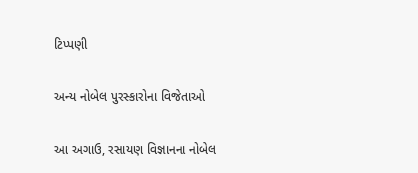ટિપ્પણી

અન્ય નોબેલ પુરસ્કારોના વિજેતાઓ

આ અગાઉ, રસાયણ વિજ્ઞાનના નોબેલ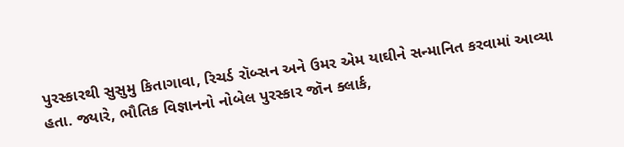પુરસ્કારથી સુસુમુ કિતાગાવા, રિચર્ડ રૉબ્સન અને ઉમર એમ યાઘીને સન્માનિત કરવામાં આવ્યા હતા. જ્યારે, ભૌતિક વિજ્ઞાનનો નોબેલ પુરસ્કાર જૉન ક્લાર્ક,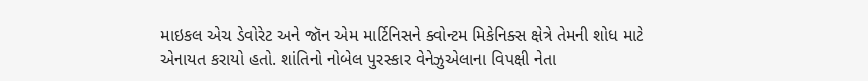માઇકલ એચ ડેવોરેટ અને જૉન એમ માર્ટિનિસને ક્વોન્ટમ મિકેનિક્સ ક્ષેત્રે તેમની શોધ માટે એનાયત કરાયો હતો. શાંતિનો નોબેલ પુરસ્કાર વેનેઝુએલાના વિપક્ષી નેતા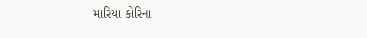મારિયા કોરિના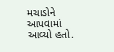મચાડોને આપવામાં આવ્યો હતો.